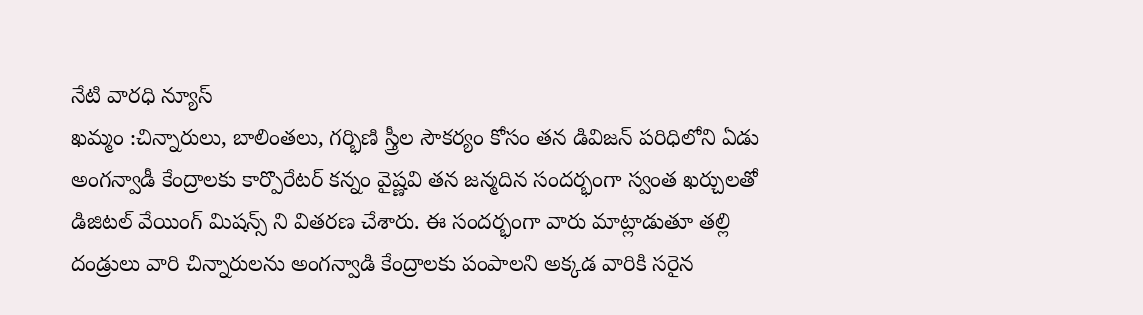నేటి వారధి న్యూస్
ఖమ్మం :చిన్నారులు, బాలింతలు, గర్భిణి స్త్రీల సౌకర్యం కోసం తన డివిజన్ పరిధిలోని ఏడు అంగన్వాడీ కేంద్రాలకు కార్పొరేటర్ కన్నం వైష్ణవి తన జన్మదిన సందర్భంగా స్వంత ఖర్చులతో డిజిటల్ వేయింగ్ మిషన్స్ ని వితరణ చేశారు. ఈ సందర్భంగా వారు మాట్లాడుతూ తల్లి దండ్రులు వారి చిన్నారులను అంగన్వాడి కేంద్రాలకు పంపాలని అక్కడ వారికి సరైన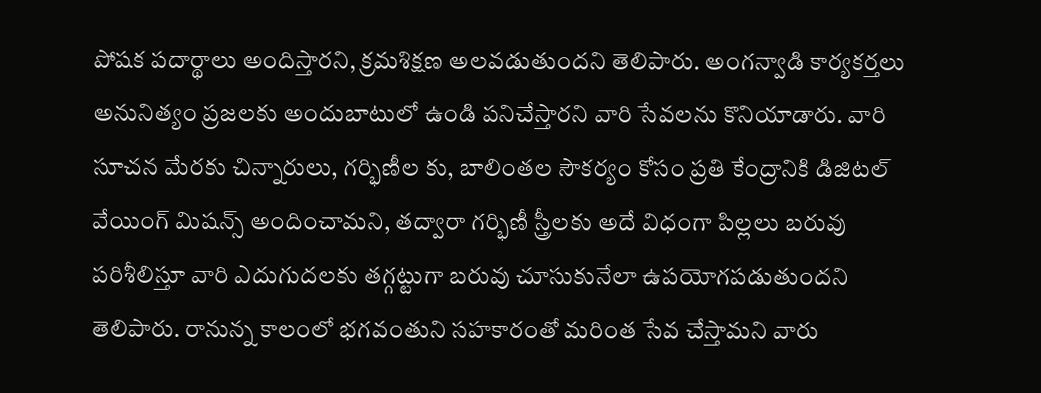పోషక పదార్థాలు అందిస్తారని, క్రమశిక్షణ అలవడుతుందని తెలిపారు. అంగన్వాడి కార్యకర్తలు అనునిత్యం ప్రజలకు అందుబాటులో ఉండి పనిచేస్తారని వారి సేవలను కొనియాడారు. వారి సూచన మేరకు చిన్నారులు, గర్భిణీల కు, బాలింతల సౌకర్యం కోసం ప్రతి కేంద్రానికి డిజిటల్ వేయింగ్ మిషన్స్ అందించామని, తద్వారా గర్భిణీ స్త్రీలకు అదే విధంగా పిల్లలు బరువు పరిశీలిస్తూ వారి ఎదుగుదలకు తగ్గట్టుగా బరువు చూసుకునేలా ఉపయోగపడుతుందని తెలిపారు. రానున్న కాలంలో భగవంతుని సహకారంతో మరింత సేవ చేస్తామని వారు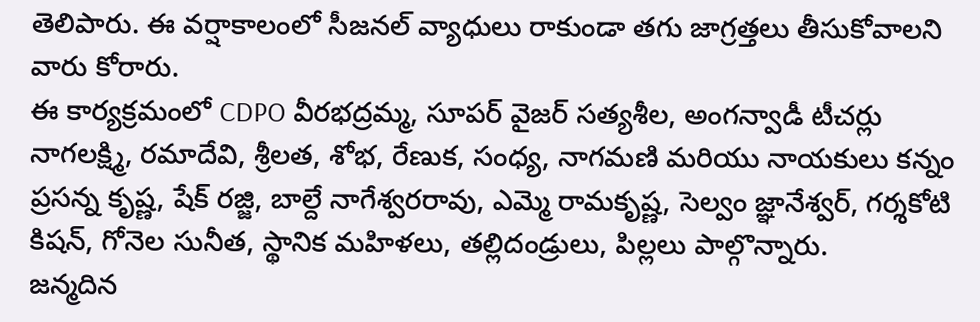తెలిపారు. ఈ వర్షాకాలంలో సీజనల్ వ్యాధులు రాకుండా తగు జాగ్రత్తలు తీసుకోవాలని వారు కోరారు.
ఈ కార్యక్రమంలో CDPO వీరభద్రమ్మ, సూపర్ వైజర్ సత్యశీల, అంగన్వాడీ టీచర్లు నాగలక్ష్మి, రమాదేవి, శ్రీలత, శోభ, రేణుక, సంధ్య, నాగమణి మరియు నాయకులు కన్నం ప్రసన్న కృష్ణ, షేక్ రజ్జి, బాల్దే నాగేశ్వరరావు, ఎమ్మె రామకృష్ణ, సెల్వం జ్ఞానేశ్వర్, గర్శకోటి కిషన్, గోనెల సునీత, స్థానిక మహిళలు, తల్లిదండ్రులు, పిల్లలు పాల్గొన్నారు.
జన్మదిన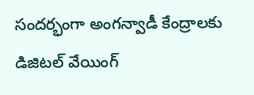సందర్భంగా అంగన్వాడీ కేంద్రాలకు డిజిటల్ వేయింగ్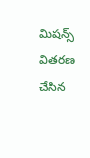మిషన్స్ వితరణ చేసిన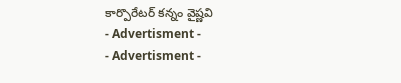కార్పొరేటర్ కన్నం వైష్ణవి
- Advertisment -
- Advertisment -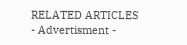RELATED ARTICLES
- Advertisment -